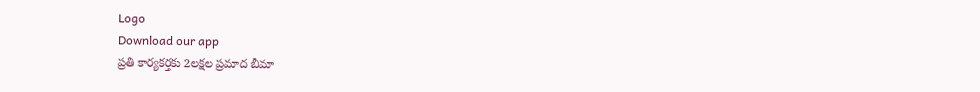Logo
Download our app
ప్రతి కార్యకర్తకు 2లక్షల ప్రమాద బీమా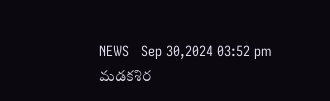NEWS   Sep 30,2024 03:52 pm
మడకశిర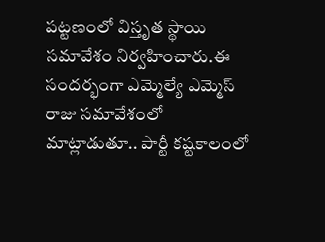పట్టణంలో విస్తృత స్థాయి సమావేశం నిర్వహించారు.ఈ సందర్భంగా ఎమ్మెల్యే ఎమ్మెస్ రాజు సమావేశంలో మాట్లాడుతూ.. పార్టీ కష్టకాలంలో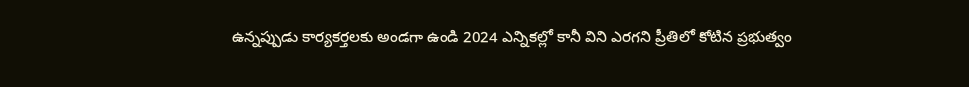ఉన్నప్పుడు కార్యకర్తలకు అండగా ఉండి 2024 ఎన్నికల్లో కానీ విని ఎరగని ప్రీతిలో కోటిన ప్రభుత్వం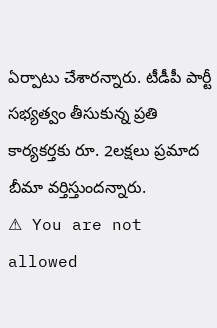ఏర్పాటు చేశారన్నారు. టీడీపీ పార్టీ సభ్యత్వం తీసుకున్న ప్రతి కార్యకర్తకు రూ. 2లక్షలు ప్రమాద బీమా వర్తిస్తుందన్నారు.
⚠ You are not allowed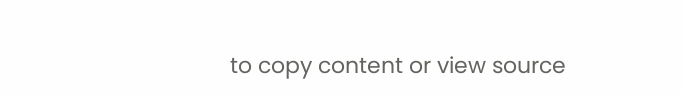to copy content or view source